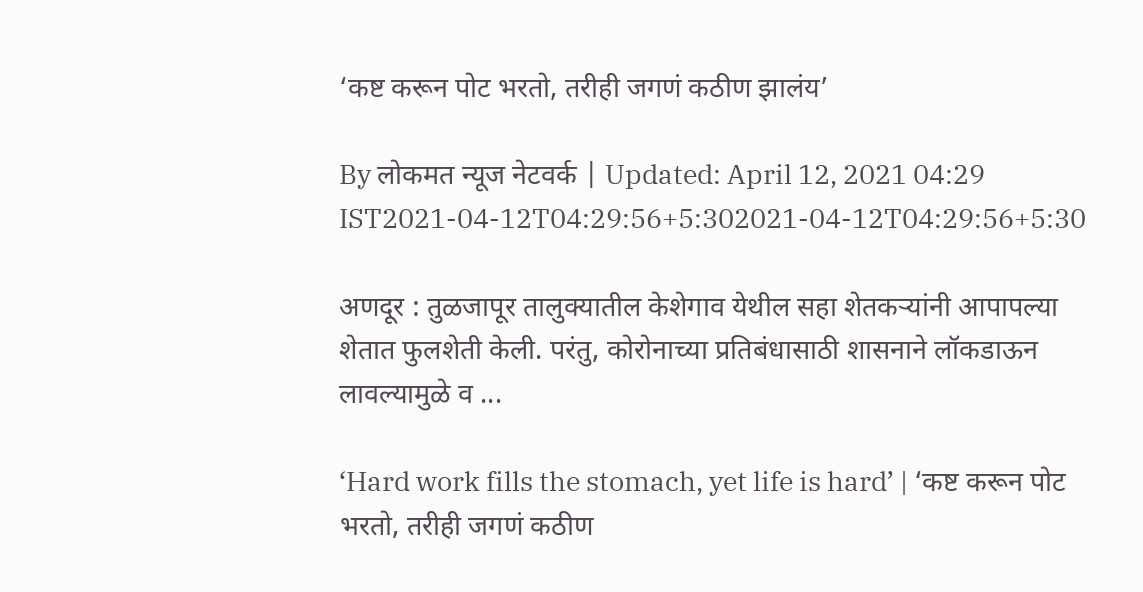‘कष्ट करून पोट भरतो, तरीही जगणं कठीण झालंय’

By लोकमत न्यूज नेटवर्क | Updated: April 12, 2021 04:29 IST2021-04-12T04:29:56+5:302021-04-12T04:29:56+5:30

अणदूर : तुळजापूर तालुक्यातील केशेगाव येथील सहा शेतकऱ्यांनी आपापल्या शेतात फुलशेती केली. परंतु, कोरोनाच्या प्रतिबंधासाठी शासनाने लॉकडाऊन लावल्यामुळे व ...

‘Hard work fills the stomach, yet life is hard’ | ‘कष्ट करून पोट भरतो, तरीही जगणं कठीण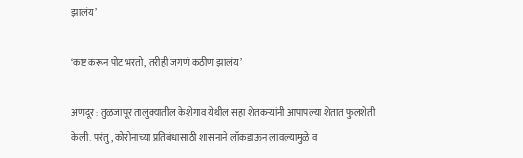झालंय’

‘कष्ट करून पोट भरतो, तरीही जगणं कठीण झालंय’

अणदूर : तुळजापूर तालुक्यातील केशेगाव येथील सहा शेतकऱ्यांनी आपापल्या शेतात फुलशेती केली. परंतु, कोरोनाच्या प्रतिबंधासाठी शासनाने लॉकडाऊन लावल्यामुळे व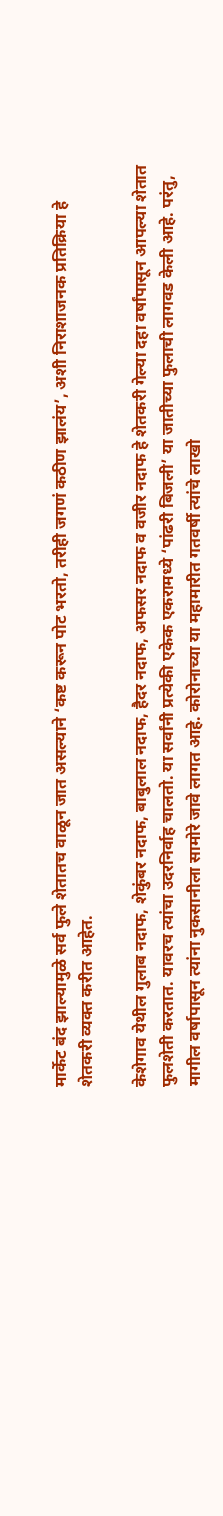मार्केट बंद झाल्यामुळे सर्व फुले शेतातच वाळून जात असल्याने ‘कष्ट करून पोट भरतो, तरीही जगणं कठीण झालंय’, अशी निराशाजनक प्रतिक्रिया हे शेतकरी व्यक्त करीत आहेत.

केशेगाव येथील गुलाब नदाफ, शेकुंबर नदाफ, बाबुलाल नदाफ, हैदर नदाफ, अफसर नदाफ व वजीर नदाफ हे शेतकरी गेल्या दहा वर्षांपासून आपल्या शेतात फुलशेती करतात. यावरच त्यांचा उदरनिर्वाह चालतो. या सर्वांनी प्रत्येकी एकेक एकरामध्ये ‘पांढरी बिजली’ या जातीच्या फुलाची लागवड केली आहे. परंतु, मागील वर्षापासून त्यांना नुकसानीला सामोरे जावे लागत आहे. कोरोनाच्या या महामारीत गतवर्षी त्यांचे लाखो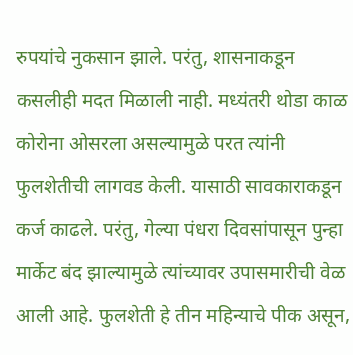रुपयांचे नुकसान झाले. परंतु, शासनाकडून कसलीही मदत मिळाली नाही. मध्यंतरी थोडा काळ कोरोना ओसरला असल्यामुळे परत त्यांनी फुलशेतीची लागवड केली. यासाठी सावकाराकडून कर्ज काढले. परंतु, गेल्या पंधरा दिवसांपासून पुन्हा मार्केट बंद झाल्यामुळे त्यांच्यावर उपासमारीची वेळ आली आहे. फुलशेती हे तीन महिन्याचे पीक असून,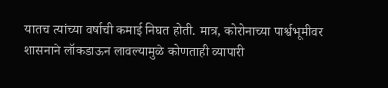यातच त्यांच्या वर्षाची कमाई निघत होती. मात्र, कोरोनाच्या पार्श्वभूमीवर शासनाने लॉकडाऊन लावल्यामुळे कोणताही व्यापारी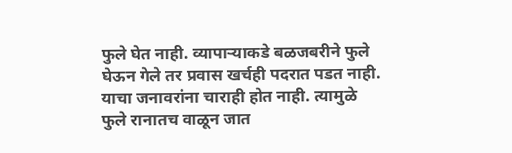फुले घेत नाही. व्यापाऱ्याकडे बळजबरीने फुले घेऊन गेले तर प्रवास खर्चही पदरात पडत नाही. याचा जनावरांना चाराही होत नाही. त्यामुळे फुले रानातच वाळून जात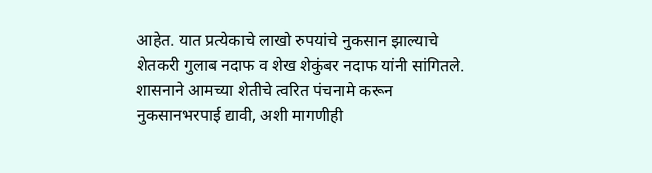आहेत. यात प्रत्येकाचे लाखो रुपयांचे नुकसान झाल्याचे शेतकरी गुलाब नदाफ व शेख शेकुंबर नदाफ यांनी सांगितले. शासनाने आमच्या शेतीचे त्वरित पंचनामे करून नुकसानभरपाई द्यावी, अशी मागणीही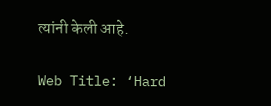त्यांनी केली आहे.

Web Title: ‘Hard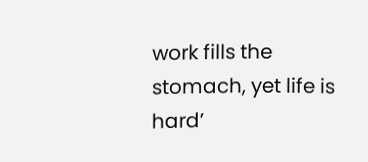work fills the stomach, yet life is hard’